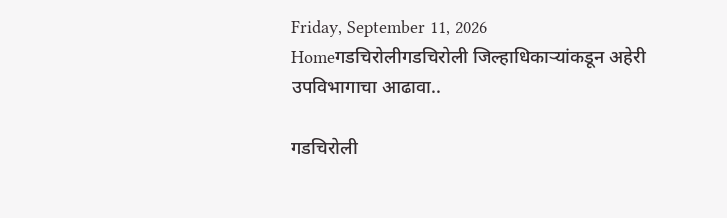Friday, September 11, 2026
Homeगडचिरोलीगडचिरोली जिल्हाधिकाऱ्यांकडून अहेरी उपविभागाचा आढावा..

गडचिरोली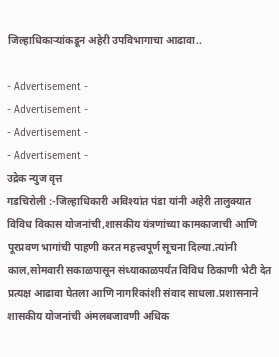जिल्हाधिकाऱ्यांकडून अहेरी उपविभागाचा आढावा..

- Advertisement -
- Advertisement -
- Advertisement -
- Advertisement -
उद्रेक न्युज वृत्त
गडचिरोली :-जिल्हाधिकारी अविश्यांत पंडा यांनी अहेरी तालुक्यात विविध विकास योजनांची,शासकीय यंत्रणांच्या कामकाजाची आणि पूरप्रवण भागांची पाहणी करत महत्त्वपूर्ण सूचना दिल्या.त्यांनी काल,सोमवारी सकाळपासून संध्याकाळपर्यंत विविध ठिकाणी भेटी देत प्रत्यक्ष आढावा घेतला आणि नागरिकांशी संवाद साधला.प्रशासनाने शासकीय योजनांची अंमलबजावणी अधिक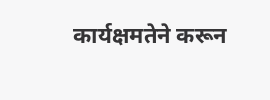कार्यक्षमतेने करून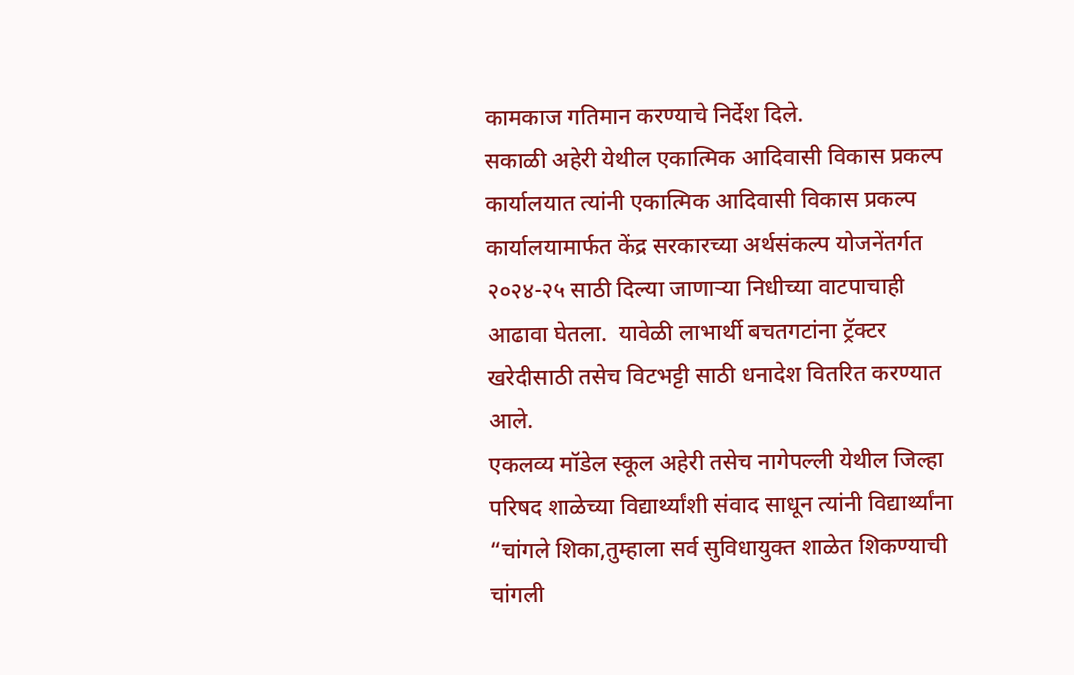कामकाज गतिमान करण्याचे निर्देश दिले.
सकाळी अहेरी येथील एकात्मिक आदिवासी विकास प्रकल्प कार्यालयात त्यांनी एकात्मिक आदिवासी विकास प्रकल्प कार्यालयामार्फत केंद्र सरकारच्या अर्थसंकल्प योजनेंतर्गत २०२४-२५ साठी दिल्या जाणाऱ्या निधीच्या वाटपाचाही आढावा घेतला.  यावेळी लाभार्थी बचतगटांना ट्रॅक्टर खरेदीसाठी तसेच विटभट्टी साठी धनादेश वितरित करण्यात आले.
एकलव्य मॉडेल स्कूल अहेरी तसेच नागेपल्ली येथील जिल्हा परिषद शाळेच्या विद्यार्थ्यांशी संवाद साधून त्यांनी विद्यार्थ्यांना “चांगले शिका,तुम्हाला सर्व सुविधायुक्त शाळेत शिकण्याची चांगली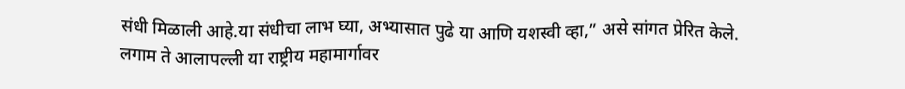संधी मिळाली आहे.या संधीचा लाभ घ्या, अभ्यासात पुढे या आणि यशस्वी व्हा,” असे सांगत प्रेरित केले.
लगाम ते आलापल्ली या राष्ट्रीय महामार्गावर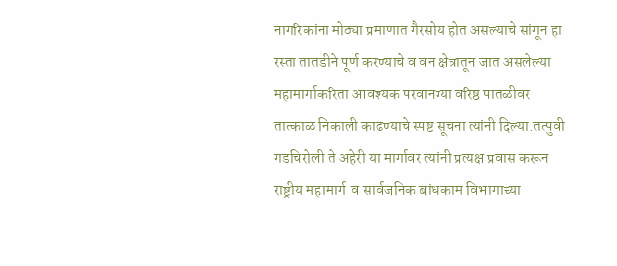नागरिकांना मोठ्या प्रमाणात गैरसोय होत असल्याचे सांगून हा रस्ता तातडीने पूर्ण करण्याचे व वन क्षेत्रातून जात असलेल्या महामार्गाकरिता आवश्यक परवानग्या वरिष्ठ पातळीवर तात्काळ निकाली काढण्याचे स्पष्ट सूचना त्यांनी दिल्या.तत्पुवी गडचिरोली ते अहेरी या मार्गावर त्यांनी प्रत्यक्ष प्रवास करून राष्ट्रीय महामार्ग  व सार्वजनिक बांधकाम विभागाच्या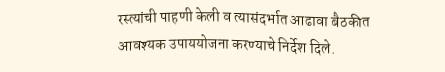रस्त्यांची पाहणी केली व त्यासंदर्भात आढावा बैठकीत आवश्यक उपाययोजना करण्याचे निर्देश दिले.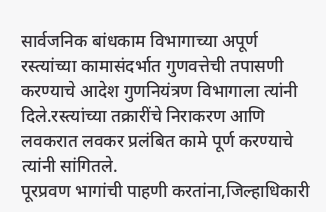सार्वजनिक बांधकाम विभागाच्या अपूर्ण रस्त्यांच्या कामासंदर्भात गुणवत्तेची तपासणी करण्याचे आदेश गुणनियंत्रण विभागाला त्यांनी दिले.रस्त्यांच्या तक्रारींचे निराकरण आणि लवकरात लवकर प्रलंबित कामे पूर्ण करण्याचे त्यांनी सांगितले.
पूरप्रवण भागांची पाहणी करतांना,जिल्हाधिकारी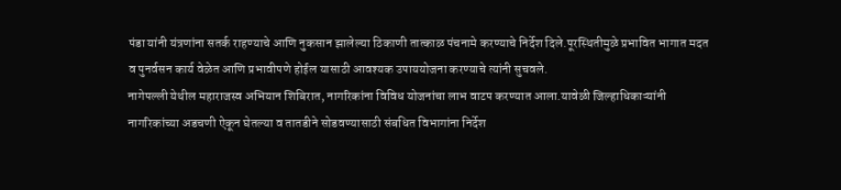पंडा यांनी यंत्रणांना सतर्क राहण्याचे आणि नुकसान झालेल्या ठिकाणी तात्काळ पंचनामे करण्याचे निर्देश दिले.पूरस्थितीमुळे प्रभावित भागात मदत व पुनर्वसन कार्य वेळेत आणि प्रभावीपणे होईल यासाठी आवश्यक उपाययोजना करण्याचे त्यांनी सुचवले.
नागेपल्ली येथील महाराजस्व अभियान शिबिरात, नागरिकांना विविध योजनांचा लाभ वाटप करण्यात आला.यावेळी जिल्हाधिकाऱ्यांनी नागरिकांच्या अडचणी ऐकून घेतल्या व तातडीने सोडवण्यासाठी संबधित विभागांना निर्देश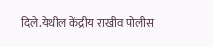दिले.येथील केंद्रीय राखीव पोलीस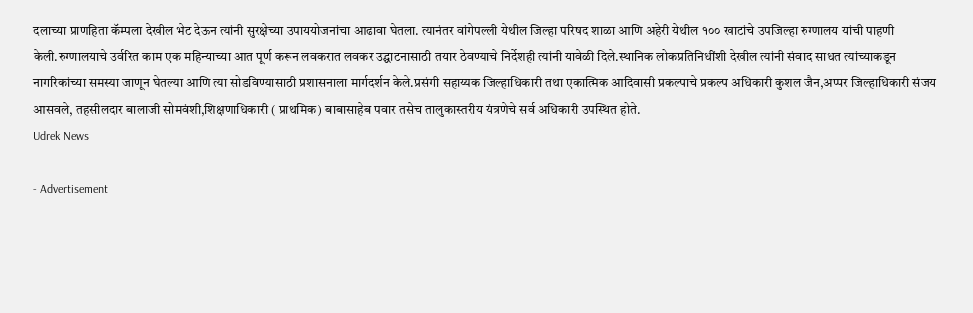दलाच्या प्राणहिता कॅम्पला देखील भेट देऊन त्यांनी सुरक्षेच्या उपाययोजनांचा आढावा घेतला. त्यानंतर वांगेपल्ली येथील जिल्हा परिषद शाळा आणि अहेरी येथील १०० खाटांचे उपजिल्हा रुग्णालय यांची पाहणी केली.रुग्णालयाचे उर्वरित काम एक महिन्याच्या आत पूर्ण करून लवकरात लवकर उद्घाटनासाठी तयार ठेवण्याचे निर्देशही त्यांनी यावेळी दिले.स्थानिक लोकप्रतिनिधींशी देखील त्यांनी संवाद साधत त्यांच्याकडून नागरिकांच्या समस्या जाणून घेतल्या आणि त्या सोडविण्यासाठी प्रशासनाला मार्गदर्शन केले.प्रसंगी सहाय्यक जिल्हाधिकारी तथा एकात्मिक आदिवासी प्रकल्पाचे प्रकल्प अधिकारी कुशल जैन,अप्पर जिल्हाधिकारी संजय आसवले, तहसीलदार बालाजी सोमवंशी,शिक्षणाधिकारी ( प्राथमिक) बाबासाहेब पवार तसेच तालुकास्तरीय यंत्रणेचे सर्व अधिकारी उपस्थित होते.
Udrek News

- Advertisement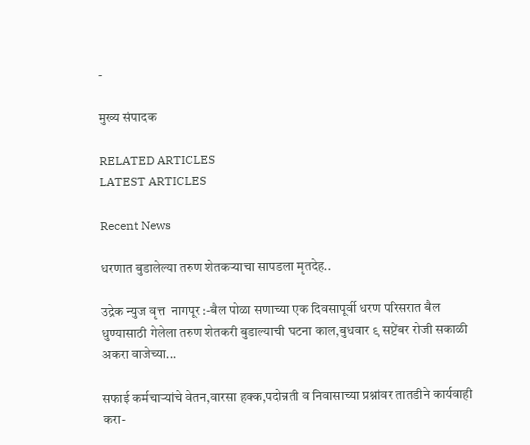-

मुख्य संपादक

RELATED ARTICLES
LATEST ARTICLES

Recent News

धरणात बुडालेल्या तरुण शेतकऱ्याचा सापडला मृतदेह..

उद्रेक न्युज वृत्त  नागपूर :-बैल पोळा सणाच्या एक दिवसापूर्वी धरण परिसरात बैल धुण्यासाठी गेलेला तरुण शेतकरी बुडाल्याची घटना काल,बुधवार ९ सप्टेंबर रोजी सकाळी अकरा वाजेच्या...

सफाई कर्मचाऱ्यांचे वेतन,वारसा हक्क,पदोन्नती व निवासाच्या प्रश्नांवर तातडीने कार्यवाही करा-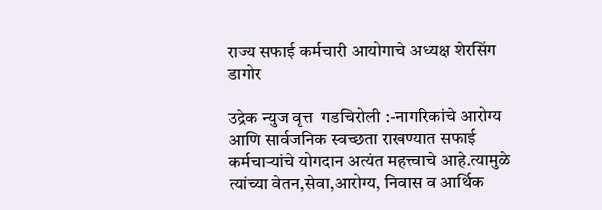राज्य सफाई कर्मचारी आयोगाचे अध्यक्ष शेरसिंग डागोर

उद्रेक न्युज वृत्त  गडचिरोली :-नागरिकांचे आरोग्य आणि सार्वजनिक स्वच्छता राखण्यात सफाई कर्मचाऱ्यांचे योगदान अत्यंत महत्त्वाचे आहे.त्यामुळे त्यांच्या वेतन,सेवा,आरोग्य, निवास व आर्थिक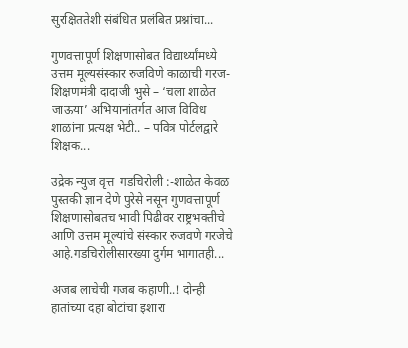सुरक्षिततेशी संबंधित प्रलंबित प्रश्नांचा...

गुणवत्तापूर्ण शिक्षणासोबत विद्यार्थ्यांमध्ये उत्तम मूल्यसंस्कार रुजविणे काळाची गरज-शिक्षणमंत्री दादाजी भुसे – ‘चला शाळेत जाऊया’ अभियानांतर्गत आज विविध शाळांना प्रत्यक्ष भेटी.. – पवित्र पोर्टलद्वारे शिक्षक...

उद्रेक न्युज वृत्त  गडचिरोली :-शाळेत केवळ पुस्तकी ज्ञान देणे पुरेसे नसून गुणवत्तापूर्ण शिक्षणासोबतच भावी पिढीवर राष्ट्रभक्तीचे आणि उत्तम मूल्यांचे संस्कार रुजवणे गरजेचे आहे.गडचिरोलीसारख्या दुर्गम भागातही...

अजब लाचेची गजब कहाणी..! दोन्ही हातांच्या दहा बोटांचा इशारा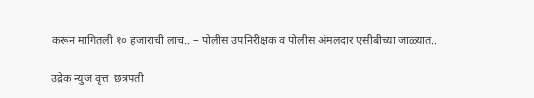करून मागितली १० हजाराची लाच.. – पोलीस उपनिरीक्षक व पोलीस अंमलदार एसीबीच्या जाळ्यात..

उद्रेक न्युज वृत्त  छत्रपती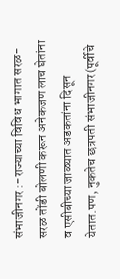संभाजीनगर :-राज्याच्या विविध भागात सरळ-सरळ तोंडी बोलणी करून अनेकजण लाच घेतांना व एसीबीच्या जाळ्यात अडकतांना दिसून येतात.पण, नुकतेच छत्रपती संभाजीनगर(पूर्वीचे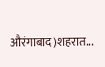औरंगाबाद)शहरात...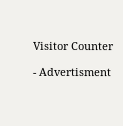Visitor Counter

- Advertisment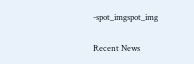-spot_imgspot_img

Recent News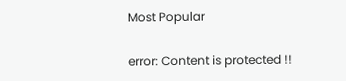Most Popular

error: Content is protected !!